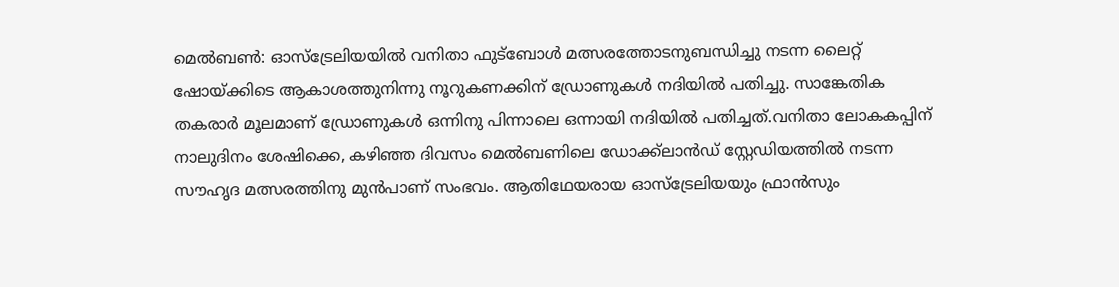മെൽബൺ: ഓസ്ട്രേലിയയിൽ വനിതാ ഫുട്ബോൾ മത്സരത്തോടനുബന്ധിച്ചു നടന്ന ലൈറ്റ് ഷോയ്ക്കിടെ ആകാശത്തുനിന്നു നൂറുകണക്കിന് ഡ്രോണുകൾ നദിയിൽ പതിച്ചു. സാങ്കേതിക തകരാർ മൂലമാണ് ഡ്രോണുകൾ ഒന്നിനു പിന്നാലെ ഒന്നായി നദിയിൽ പതിച്ചത്.വനിതാ ലോകകപ്പിന് നാലുദിനം ശേഷിക്കെ, കഴിഞ്ഞ ദിവസം മെൽബണിലെ ഡോക്ക്ലാൻഡ് സ്റ്റേഡിയത്തിൽ നടന്ന സൗഹൃദ മത്സരത്തിനു മുൻപാണ് സംഭവം. ആതിഥേയരായ ഓസ്ട്രേലിയയും ഫ്രാൻസും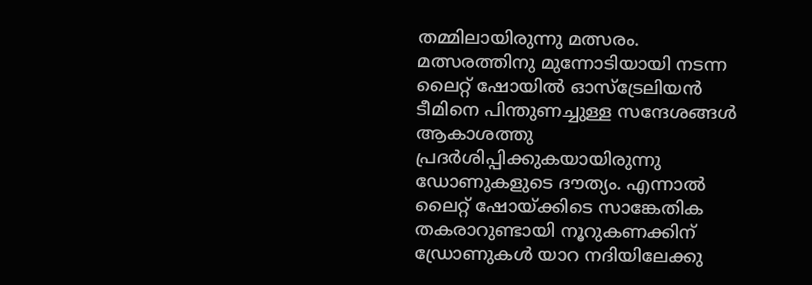തമ്മിലായിരുന്നു മത്സരം. മത്സരത്തിനു മുന്നോടിയായി നടന്ന ലൈറ്റ് ഷോയിൽ ഓസ്ട്രേലിയൻ ടീമിനെ പിന്തുണച്ചുള്ള സന്ദേശങ്ങൾ ആകാശത്തു പ്രദർശിപ്പിക്കുകയായിരുന്നു ഡോണുകളുടെ ദൗത്യം. എന്നാൽ ലൈറ്റ് ഷോയ്ക്കിടെ സാങ്കേതിക തകരാറുണ്ടായി നൂറുകണക്കിന് ഡ്രോണുകൾ യാറ നദിയിലേക്കു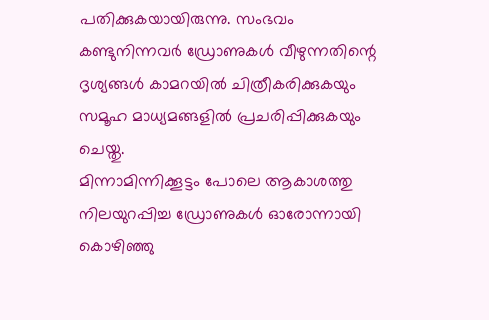പതിക്കുകയായിരുന്നു. സംഭവം കണ്ടുനിന്നവർ ഡ്രോണുകൾ വീഴുന്നതിന്റെ ദൃശ്യങ്ങൾ കാമറയിൽ ചിത്രീകരിക്കുകയും സമൂഹ മാധ്യമങ്ങളിൽ പ്രചരിപ്പിക്കുകയും ചെയ്തു.
മിന്നാമിന്നിക്കൂട്ടം പോലെ ആകാശത്തു നിലയുറപ്പിച്ച ഡ്രോണുകൾ ഓരോന്നായി കൊഴിഞ്ഞു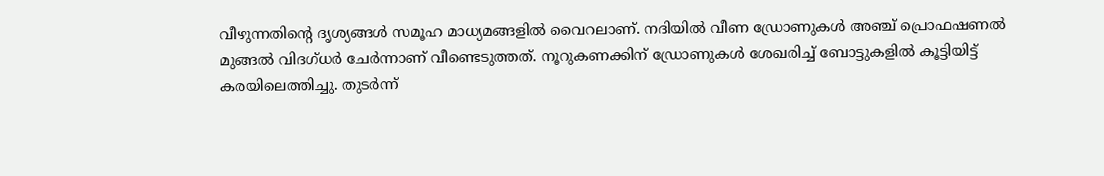വീഴുന്നതിന്റെ ദൃശ്യങ്ങൾ സമൂഹ മാധ്യമങ്ങളിൽ വൈറലാണ്. നദിയിൽ വീണ ഡ്രോണുകൾ അഞ്ച് പ്രൊഫഷണൽ മുങ്ങൽ വിദഗ്ധർ ചേർന്നാണ് വീണ്ടെടുത്തത്. നൂറുകണക്കിന് ഡ്രോണുകൾ ശേഖരിച്ച് ബോട്ടുകളിൽ കൂട്ടിയിട്ട് കരയിലെത്തിച്ചു. തുടർന്ന്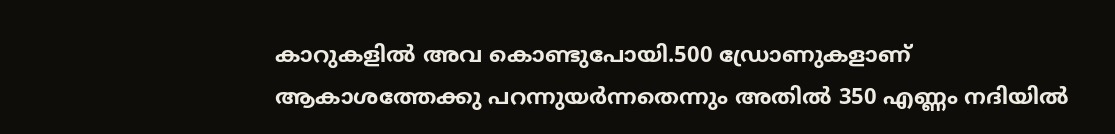കാറുകളിൽ അവ കൊണ്ടുപോയി.500 ഡ്രോണുകളാണ് ആകാശത്തേക്കു പറന്നുയർന്നതെന്നും അതിൽ 350 എണ്ണം നദിയിൽ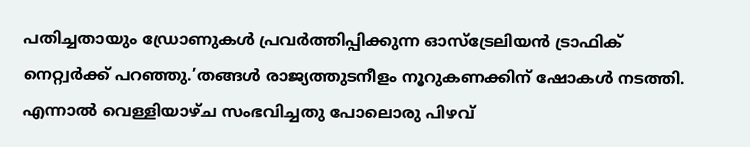പതിച്ചതായും ഡ്രോണുകൾ പ്രവർത്തിപ്പിക്കുന്ന ഓസ്ട്രേലിയൻ ട്രാഫിക് നെറ്റ്വർക്ക് പറഞ്ഞു.’തങ്ങൾ രാജ്യത്തുടനീളം നൂറുകണക്കിന് ഷോകൾ നടത്തി. എന്നാൽ വെള്ളിയാഴ്ച സംഭവിച്ചതു പോലൊരു പിഴവ്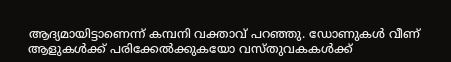ആദ്യമായിട്ടാണെന്ന് കമ്പനി വക്താവ് പറഞ്ഞു. ഡോണുകൾ വീണ് ആളുകൾക്ക് പരിക്കേൽക്കുകയോ വസ്തുവകകൾക്ക്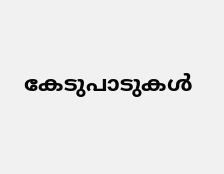കേടുപാടുകൾ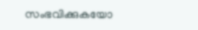സംഭവിക്കുകയോ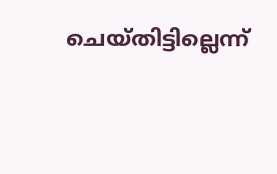ചെയ്തിട്ടില്ലെന്ന്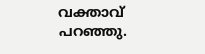വക്താവ് പറഞ്ഞു.